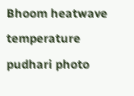Bhoom heatwave temperature pudhari photo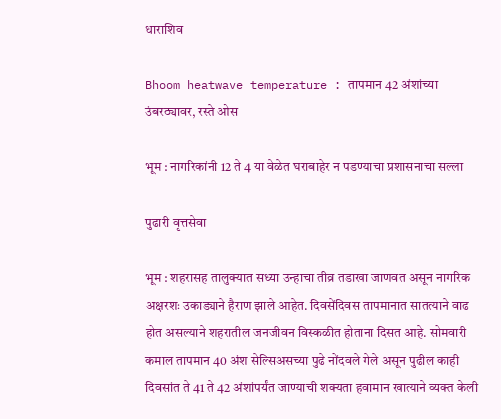धाराशिव

Bhoom heatwave temperature : तापमान 42 अंशांच्या उंबरठ्यावर, रस्ते ओस

भूम : नागरिकांनी 12 ते 4 या वेळेत घराबाहेर न पडण्याचा प्रशासनाचा सल्ला

पुढारी वृत्तसेवा

भूम : शहरासह तालुक्यात सध्या उन्हाचा तीव्र तडाखा जाणवत असून नागरिक अक्षरशः उकाड्याने हैराण झाले आहेत. दिवसेंदिवस तापमानात सातत्याने वाढ होत असल्याने शहरातील जनजीवन विस्कळीत होताना दिसत आहे. सोमवारी कमाल तापमान 40 अंश सेल्सिअसच्या पुढे नोंदवले गेले असून पुढील काही दिवसांत ते 41 ते 42 अंशांपर्यंत जाण्याची शक्यता हवामान खात्याने व्यक्त केली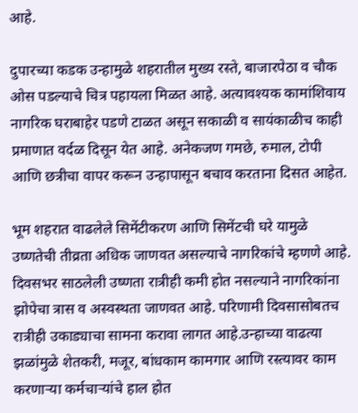आहे.

दुपारच्या कडक उन्हामुळे शहरातील मुख्य रस्ते, बाजारपेठा व चौक ओस पडल्याचे चित्र पहायला मिळत आहे. अत्यावश्यक कामांशिवाय नागरिक घराबाहेर पडणे टाळत असून सकाळी व सायंकाळीच काही प्रमाणात वर्दळ दिसून येत आहे. अनेकजण गमछे, रुमाल, टोपी आणि छत्रीचा वापर करून उन्हापासून बचाव करताना दिसत आहेत.

भूम शहरात वाढलेले सिमेंटीकरण आणि सिमेंटची घरे यामुळे उष्णतेची तीव्रता अधिक जाणवत असल्याचे नागरिकांचे म्हणणे आहे. दिवसभर साठलेली उष्णता रात्रीही कमी होत नसल्याने नागरिकांना झोपेचा त्रास व अस्वस्थता जाणवत आहे. परिणामी दिवसासोबतच रात्रीही उकाड्याचा सामना करावा लागत आहे.उन्हाच्या वाढत्या झळांमुळे शेतकरी, मजूर, बांधकाम कामगार आणि रस्त्यावर काम करणाऱ्या कर्मचाऱ्यांचे हाल होत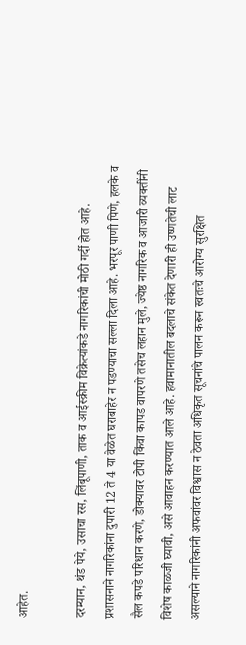आहेत.

दरम्यान, थंड पेये, उसाचा रस, लिंबूपाणी, ताक व आईस्क्रीम विक्रेत्यांकडे नागरिकांची मोठी गर्दी होत आहे. प्रशासनाने नागरिकांना दुपारी 12 ते 4 या वेळेत घराबाहेर न पडण्याचा सल्ला दिला आहे. भरपूर पाणी पिणे, हलके व सैल कपडे परिधान करणे, डोक्यावर टोपी किंवा कापड वापरणे तसेच लहान मुले, ज्येष्ठ नागरिक व आजारी व्यक्तींनी विशेष काळजी घ्यावी, असे आवाहन करण्यात आले आहे. हवामानातील बदलाचे संकेत देणारी ही उष्णतेची लाट असल्याने नागरिकांनी अफवांवर विश्वास न ठेवता अधिकृत सूचनांचे पालन करून स्वतःचे आरोग्य सुरक्षित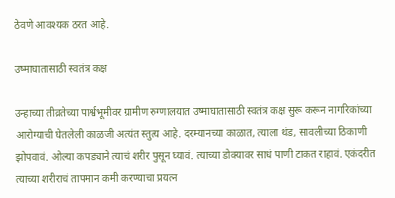ठेवणे आवश्यक ठरत आहे.

उष्माघातासाठी स्वतंत्र कक्ष

उन्हाच्या तीव्रतेच्या पार्श्वभूमीवर ग्रामीण रुग्णालयात उष्माघातासाठी स्वतंत्र कक्ष सुरू करून नागरिकांच्या आरोग्याची घेतलेली काळजी अत्यंत स्तुत्य आहे. दरम्यानच्या काळात, त्याला थंड, सावलीच्या ठिकाणी झोपवावं. ओल्या कपड्याने त्याचं शरीर पुसून घ्यावं. त्याच्या डोक्यावर साधं पाणी टाकत राहावं. एकंदरीत त्याच्या शरीराचं तापमान कमी करण्याचा प्रयत्न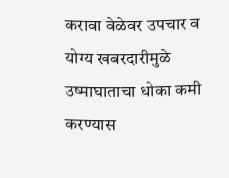करावा वेळेवर उपचार व योग्य खबरदारीमुळे उष्माघाताचा धोका कमी करण्यास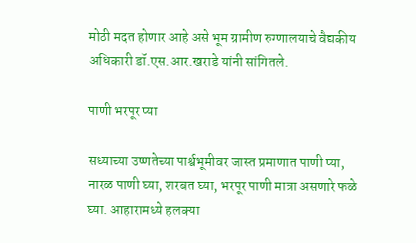मोठी मदत होणार आहे असे भूम ग्रामीण रुग्णालयाचे वैद्यकीय अधिकारी डॉ.एस.आर.खराडे यांनी सांगितले.

पाणी भरपूर प्या

सध्याच्या उष्णतेच्या पार्श्वभूमीवर जास्त प्रमाणात पाणी प्या, नारळ पाणी घ्या, शरबत घ्या, भरपूर पाणी मात्रा असणारे फळे घ्या. आहारामध्ये हलक्या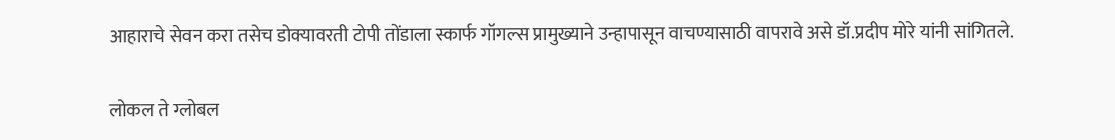आहाराचे सेवन करा तसेच डोक्यावरती टोपी तोंडाला स्कार्फ गॉगल्स प्रामुख्याने उन्हापासून वाचण्यासाठी वापरावे असे डॉ.प्रदीप मोरे यांनी सांगितले.

लोकल ते ग्लोबल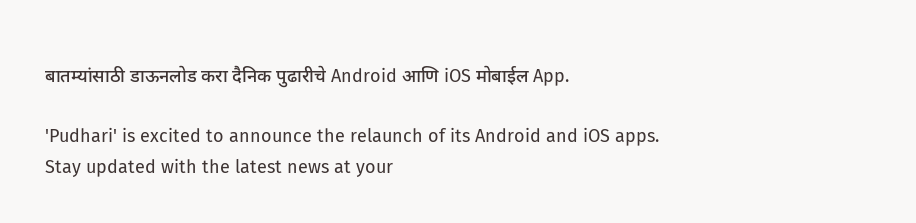बातम्यांसाठी डाऊनलोड करा दैनिक पुढारीचे Android आणि iOS मोबाईल App.

'Pudhari' is excited to announce the relaunch of its Android and iOS apps. Stay updated with the latest news at your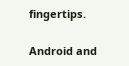fingertips.

Android and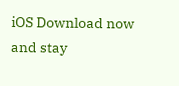iOS Download now and stay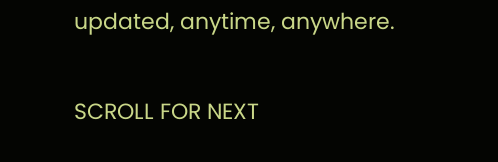updated, anytime, anywhere.

SCROLL FOR NEXT